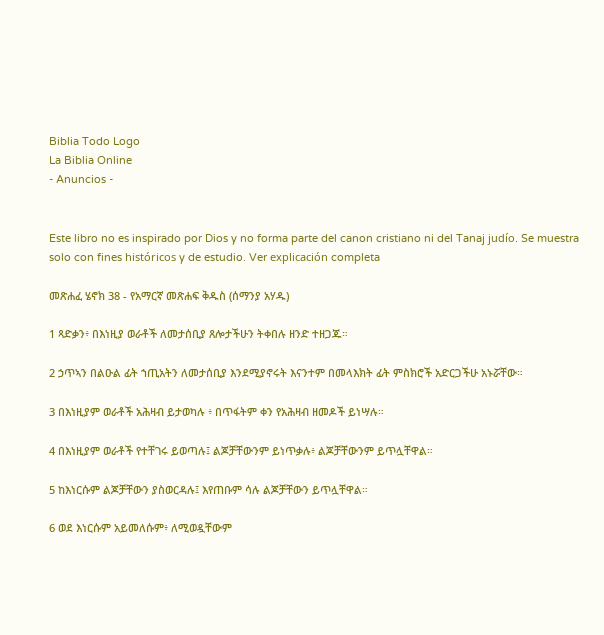Biblia Todo Logo
La Biblia Online
- Anuncios -


Este libro no es inspirado por Dios y no forma parte del canon cristiano ni del Tanaj judío. Se muestra solo con fines históricos y de estudio. Ver explicación completa

መጽሐፈ ሄኖክ 38 - የአማርኛ መጽሐፍ ቅዱስ (ሰማንያ አሃዱ)

1 ጻድቃን፥ በእነዚያ ወራቶች ለመታሰቢያ ጸሎታችሁን ትቀበሉ ዘንድ ተዘጋጁ።

2 ኃጥኣን በልዑል ፊት ኀጢአትን ለመታሰቢያ እንደሚያኖሩት እናንተም በመላእክት ፊት ምስክሮች አድርጋችሁ አኑሯቸው።

3 በእነዚያም ወራቶች አሕዛብ ይታወካሉ ፥ በጥፋትም ቀን የአሕዛብ ዘመዶች ይነሣሉ።

4 በእነዚያም ወራቶች የተቸገሩ ይወጣሉ፤ ልጆቻቸውንም ይነጥቃሉ፥ ልጆቻቸውንም ይጥሏቸዋል።

5 ከእነርሱም ልጆቻቸውን ያስወርዳሉ፤ እየጠቡም ሳሉ ልጆቻቸውን ይጥሏቸዋል።

6 ወደ እነርሱም አይመለሱም፥ ለሚወዷቸውም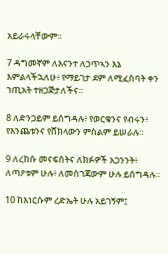አይራሩላቸውም።

7 ዳግመኛም ለእናንተ ለኃጥኣን እኔ እምልላችኋለሁ፥ የማይገታ ደም ለሚፈስባት ቀን ኀጢአት ተዘጋጅታለችና።

8 ለድንጋይም ይሰግዳሉ፥ የወርቁንና የብሩን፥ የእንጨቱንና የሸክላውን ምስልም ይሠራሉ።

9 ለረከሱ መናፍስትና ለክፉዎች አጋንንት፥ ለጣዖቱም ሁሉ፥ ለመስገጃውም ሁሉ ይሰግዳሉ።

10 ከእነርሱም ረድኤት ሁሉ አይገኝም፤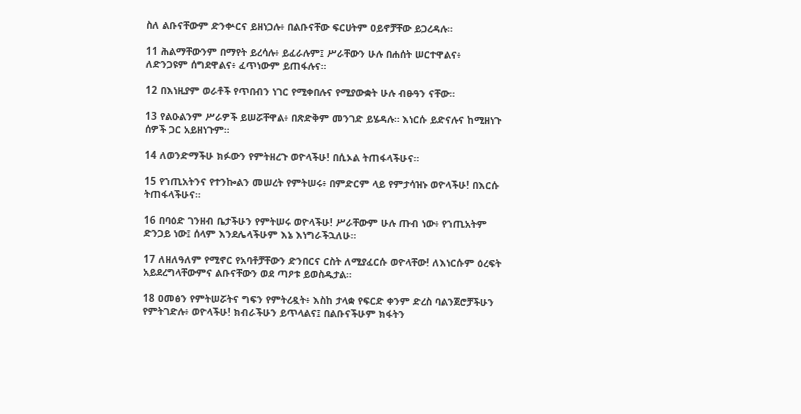ስለ ልቡናቸውም ድንቍርና ይዘነጋሉ፥ በልቡናቸው ፍርሀትም ዐይኖቻቸው ይጋረዳሉ።

11 ሕልማቸውንም በማየት ይረሳሉ፥ ይፈራሉም፤ ሥራቸውን ሁሉ በሐሰት ሠርተዋልና፥ ለድንጋዩም ሰግደዋልና፥ ፈጥነውም ይጠፋሉና።

12 በእነዚያም ወራቶች የጥበብን ነገር የሚቀበሉና የሚያውቋት ሁሉ ብፁዓን ናቸው።

13 የልዑልንም ሥራዎች ይሠሯቸዋል፥ በጽድቅም መንገድ ይሄዳሉ። እነርሱ ይድናሉና ከሚዘነጉ ሰዎች ጋር አይዘነጉም።

14 ለወንድማችሁ ክፉውን የምትዘረጉ ወዮላችሁ! በሲኦል ትጠፋላችሁና።

15 የኀጢአትንና የተንኰልን መሠረት የምትሠሩ፥ በምድርም ላይ የምታሳዝኑ ወዮላችሁ! በእርሱ ትጠፋላችሁና።

16 በባዕድ ገንዘብ ቤታችሁን የምትሠሩ ወዮላችሁ! ሥራቸውም ሁሉ ጡብ ነው፥ የኀጢአትም ድንጋይ ነው፤ ሰላም እንደሌላችሁም እኔ እነግራችኋለሁ።

17 ለዘለዓለም የሚኖር የአባቶቻቸውን ድንበርና ርስት ለሚያፈርሱ ወዮላቸው! ለእነርሱም ዕረፍት አይደረግላቸውምና ልቡናቸውን ወደ ጣዖቱ ይወስዱታል።

18 ዐመፅን የምትሠሯትና ግፍን የምትረዷት፥ እስከ ታላቋ የፍርድ ቀንም ድረስ ባልንጀሮቻችሁን የምትገድሉ፥ ወዮላችሁ! ክብራችሁን ይጥላልና፤ በልቡናችሁም ክፋትን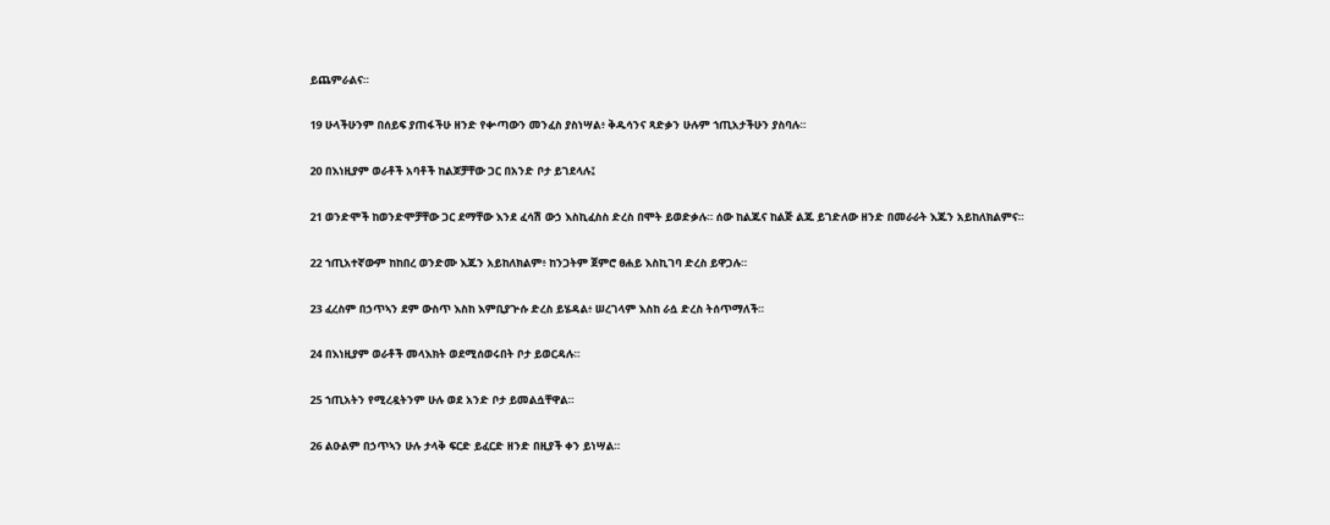ይጨምራልና።

19 ሁላችሁንም በሰይፍ ያጠፋችሁ ዘንድ የቍጣውን መንፈስ ያስነሣል፥ ቅዱሳንና ጻድቃን ሁሉም ኀጢአታችሁን ያስባሉ።

20 በእነዚያም ወራቶች አባቶች ከልጆቻቸው ጋር በአንድ ቦታ ይገደላሉ፤

21 ወንድሞች ከወንድሞቻቸው ጋር ደማቸው እንደ ፈሳሽ ውኃ እስኪፈስስ ድረስ በሞት ይወድቃሉ። ሰው ከልጁና ከልጅ ልጁ ይገድለው ዘንድ በመራራት እጁን አይከለክልምና።

22 ኀጢአተኛውም ከከበረ ወንድሙ እጁን አይከለክልም፥ ከንጋትም ጀምሮ ፀሐይ እስኪገባ ድረስ ይዋጋሉ።

23 ፈረስም በኃጥኣን ደም ውስጥ እስከ እምቢያጕሱ ድረስ ይሄዳል፥ ሠረገላም እስከ ራሷ ድረስ ትሰጥማለች።

24 በእነዚያም ወራቶች መላእክት ወደሚሰወሩበት ቦታ ይወርዳሉ።

25 ኀጢአትን የሚረዷትንም ሁሉ ወደ አንድ ቦታ ይመልሷቸዋል።

26 ልዑልም በኃጥኣን ሁሉ ታላቅ ፍርድ ይፈርድ ዘንድ በዚያች ቀን ይነሣል።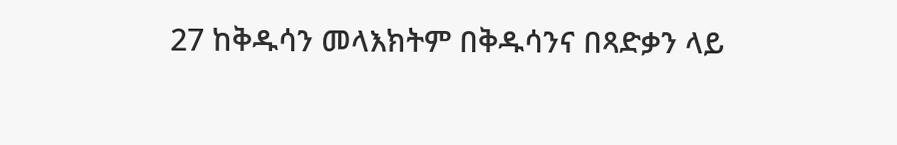27 ከቅዱሳን መላእክትም በቅዱሳንና በጻድቃን ላይ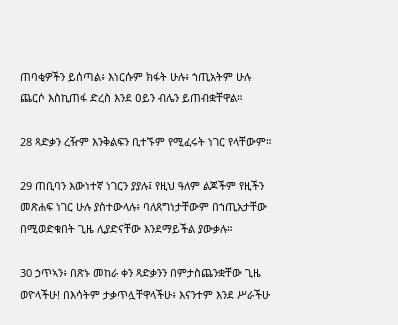ጠባቂዎችን ይሰጣል፥ እነርሱም ክፋት ሁሉ፥ ኀጢአትም ሁሉ ጨርሶ እስኪጠፋ ድረስ እንደ ዐይን ብሌን ይጠብቋቸዋል።

28 ጻድቃን ረዥም እንቅልፍን ቢተኙም የሚፈሩት ነገር የላቸውም።

29 ጠቢባን እውነተኛ ነገርን ያያሉ፤ የዚህ ዓለም ልጆችም የዚችን መጽሐፍ ነገር ሁሉ ያስተውላሉ፥ ባለጸግነታቸውም በኀጢአታቸው በሚወድቁበት ጊዜ ሊያድናቸው እንደማይችል ያውቃሉ።

30 ኃጥኣን፥ በጽኑ መከራ ቀን ጻድቃንን በምታስጨንቋቸው ጊዜ ወዮላችሁ! በእሳትም ታቃጥሏቸዋላችሁ፥ እናንተም እንደ ሥራችሁ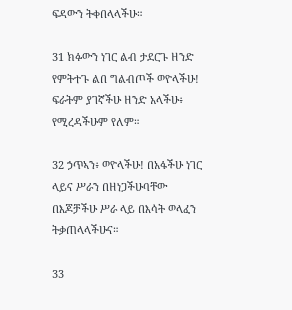ፍዳውን ትቀበላላችሁ።

31 ክፉውን ነገር ልብ ታደርጉ ዘንድ የምትተጉ ልበ ግልብጦች ወዮላችሁ! ፍራትም ያገኛችሁ ዘንድ አላችሁ፥ የሚረዳችሁም የለም።

32 ኃጥኣን፥ ወዮላችሁ! በአፋችሁ ነገር ላይና ሥራን በዘነጋችሁባቸው በእጆቻችሁ ሥራ ላይ በእሳት ወላፈን ትቃጠላላችሁና።

33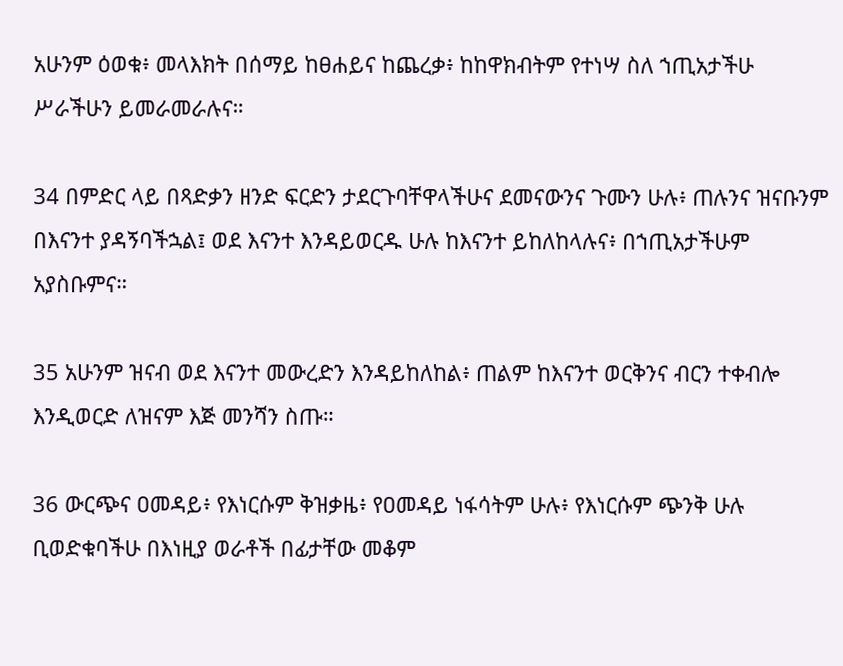አሁንም ዕወቁ፥ መላእክት በሰማይ ከፀሐይና ከጨረቃ፥ ከከዋክብትም የተነሣ ስለ ኀጢአታችሁ ሥራችሁን ይመራመራሉና።

34 በምድር ላይ በጻድቃን ዘንድ ፍርድን ታደርጉባቸዋላችሁና ደመናውንና ጉሙን ሁሉ፥ ጠሉንና ዝናቡንም በእናንተ ያዳኝባችኋል፤ ወደ እናንተ እንዳይወርዱ ሁሉ ከእናንተ ይከለከላሉና፥ በኀጢአታችሁም አያስቡምና።

35 አሁንም ዝናብ ወደ እናንተ መውረድን እንዳይከለከል፥ ጠልም ከእናንተ ወርቅንና ብርን ተቀብሎ እንዲወርድ ለዝናም እጅ መንሻን ስጡ።

36 ውርጭና ዐመዳይ፥ የእነርሱም ቅዝቃዜ፥ የዐመዳይ ነፋሳትም ሁሉ፥ የእነርሱም ጭንቅ ሁሉ ቢወድቁባችሁ በእነዚያ ወራቶች በፊታቸው መቆም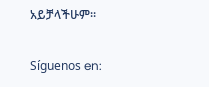አይቻላችሁም።

Síguenos en: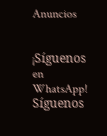Anuncios


¡Síguenos en WhatsApp! Síguenos